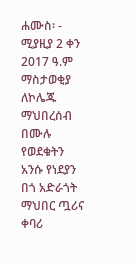ሐሙስ፡ - ሚያዚያ 2 ቀን 2017 ዓ.ም
ማስታወቂያ
ለኮሌጁ ማህበረሰብ በሙሉ
የወደቁትን አንሱ የነደያን በጎ አድራጎት ማህበር ጧሪና ቀባሪ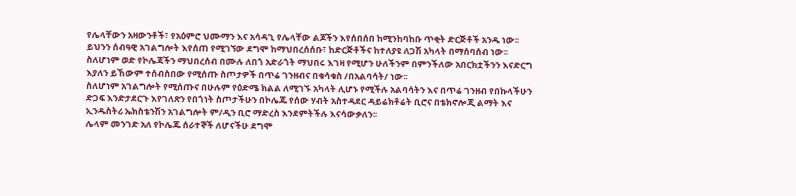የሌላቸውን አዛውንቶች፣ የአዕምሮ ህሙማን እና አሳዳጊ የሌላቸው ልጆችን እየሰበሰበ ከሚንከባከቡ ጥቂት ድርጅቶች አንዱ ነው፡፡
ይህንን ሰብዓዊ አገልግሎት እየሰጠ የሚገኘው ደግሞ ከማህበረሰሰቡ፣ ከድርጅቶችና ከተለያዩ ለጋሽ አካላት በማሰባሰብ ነው፡፡
ስለሆነም ወድ የኮሌጃችን ማህበረሰብ በሙሉ ለበጎ አድራጎት ማህበሩ እገዛ የሚሆን ሁለችንም በምንችለው አበርክቷችንን እናድርግ እያለን ይኸውም ተሰብስበው የሚሰጡ ስጦታዎች በጥሬ ገንዘብና በቁሳቁስ /በአልባሳት/ ነው፡፡
ስለሆነም አገልግሎት የሚሰጡና በሁሉም የዕድሜ ክልል ለሚገኙ አካላት ሊሆኑ የሚችሉ አልባሳትን እና በጥሬ ገንዘብ የበኩላችሁን ድጋፍ እንድታደርጉ እየገለጽን የበጎነት ስጦታችሁን በኮሌጁ የሰው ሃብት አስተዳደር ዳይሬክቶሬት ቢሮና በቴክኖሎጂ ልማት እና ኢንዱስትሪ ኤክስቴንሽን አገልግሎት ም/ዲን ቢሮ ማድረስ እንደምትችሉ እናሳውቃለን፡፡
ሌላም መንገድ አለ የኮሌጁ ሰራተኞች ለሆናችሁ ደግሞ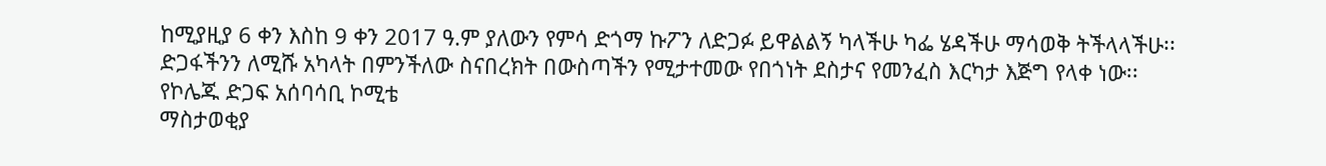ከሚያዚያ 6 ቀን እስከ 9 ቀን 2017 ዓ.ም ያለውን የምሳ ድጎማ ኩፖን ለድጋፉ ይዋልልኝ ካላችሁ ካፌ ሄዳችሁ ማሳወቅ ትችላላችሁ፡፡
ድጋፋችንን ለሚሹ አካላት በምንችለው ስናበረክት በውስጣችን የሚታተመው የበጎነት ደስታና የመንፈስ እርካታ እጅግ የላቀ ነው፡፡
የኮሌጁ ድጋፍ አሰባሳቢ ኮሚቴ
ማስታወቂያ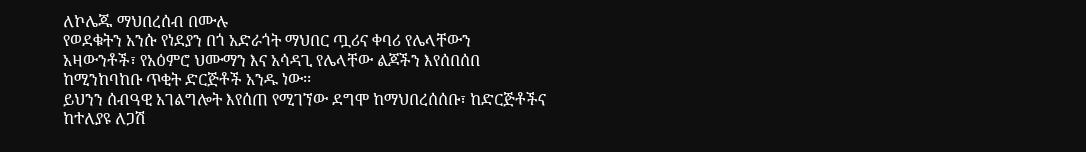ለኮሌጁ ማህበረሰብ በሙሉ
የወደቁትን አንሱ የነደያን በጎ አድራጎት ማህበር ጧሪና ቀባሪ የሌላቸውን አዛውንቶች፣ የአዕምሮ ህሙማን እና አሳዳጊ የሌላቸው ልጆችን እየሰበሰበ ከሚንከባከቡ ጥቂት ድርጅቶች አንዱ ነው፡፡
ይህንን ሰብዓዊ አገልግሎት እየሰጠ የሚገኘው ደግሞ ከማህበረሰሰቡ፣ ከድርጅቶችና ከተለያዩ ለጋሽ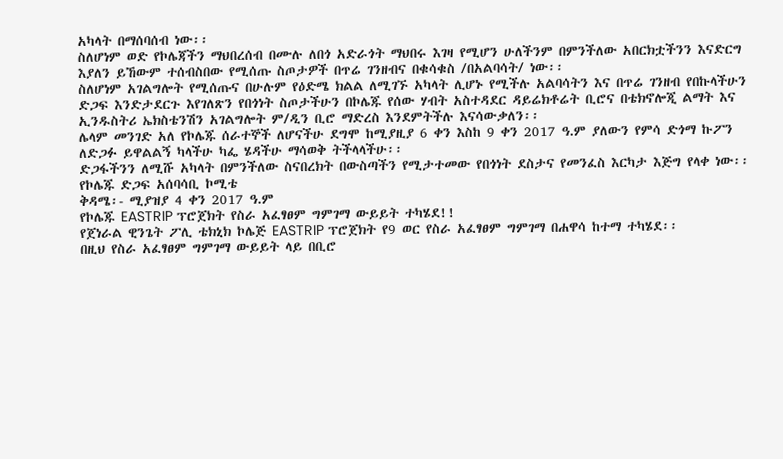አካላት በማሰባሰብ ነው፡፡
ስለሆነም ወድ የኮሌጃችን ማህበረሰብ በሙሉ ለበጎ አድራጎት ማህበሩ እገዛ የሚሆን ሁለችንም በምንችለው አበርክቷችንን እናድርግ እያለን ይኸውም ተሰብስበው የሚሰጡ ስጦታዎች በጥሬ ገንዘብና በቁሳቁስ /በአልባሳት/ ነው፡፡
ስለሆነም አገልግሎት የሚሰጡና በሁሉም የዕድሜ ክልል ለሚገኙ አካላት ሊሆኑ የሚችሉ አልባሳትን እና በጥሬ ገንዘብ የበኩላችሁን ድጋፍ እንድታደርጉ እየገለጽን የበጎነት ስጦታችሁን በኮሌጁ የሰው ሃብት አስተዳደር ዳይሬክቶሬት ቢሮና በቴክኖሎጂ ልማት እና ኢንዱስትሪ ኤክስቴንሽን አገልግሎት ም/ዲን ቢሮ ማድረስ እንደምትችሉ እናሳውቃለን፡፡
ሌላም መንገድ አለ የኮሌጁ ሰራተኞች ለሆናችሁ ደግሞ ከሚያዚያ 6 ቀን እስከ 9 ቀን 2017 ዓ.ም ያለውን የምሳ ድጎማ ኩፖን ለድጋፉ ይዋልልኝ ካላችሁ ካፌ ሄዳችሁ ማሳወቅ ትችላላችሁ፡፡
ድጋፋችንን ለሚሹ አካላት በምንችለው ስናበረክት በውስጣችን የሚታተመው የበጎነት ደስታና የመንፈስ እርካታ እጅግ የላቀ ነው፡፡
የኮሌጁ ድጋፍ አሰባሳቢ ኮሚቴ
ቅዳሜ፡- ሚያዝያ 4 ቀን 2017 ዓ.ም
የኮሌጁ EASTRIP ፕሮጀክት የስራ አፈፃፀም ግምገማ ውይይት ተካሄደ!!
የጀነራል ዊንጌት ፖሊ ቴክኒክ ኮሌጅ EASTRIP ፕሮጀክት የ9 ወር የስራ አፈፃፀም ግምገማ በሐዋሳ ከተማ ተካሄደ፡፡
በዚህ የስራ አፈፃፀም ግምገማ ውይይት ላይ በቢሮ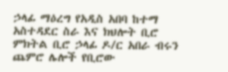ኃላፊ ማዕረግ የአዲስ አበባ ከተማ አስተዳደር ስራ እና ክህሎት ቢሮ ምክትል ቢሮ ኃላፊ ዶ/ር አበራ ብሩን ጨምሮ ሌሎች የቢሮው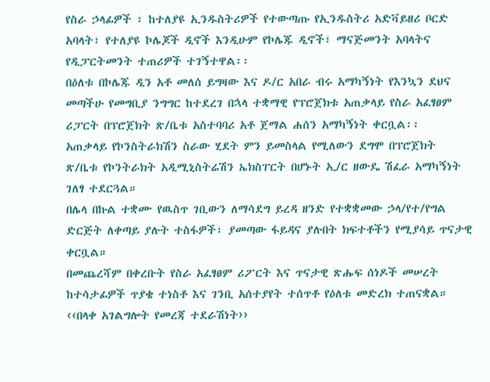የስራ ኃላፊዎች ፣ ከተለያዩ ኢንዱስትሪዎች የተውጣጡ የኢንዱስትሪ አድቫይዘሪ ቦርድ አባላት፣ የተለያዩ ኮሌጆች ዲኖች እንዲሁም የኮሌጁ ዲኖች፣ ማናጅመንት አባላትና የዲፓርትመንት ተጠሪዎች ተገኝተዋል፡፡
በዕለቱ በኮሌጁ ዲን አቶ መለሰ ይግዛው እና ዶ/ር አበራ ብሩ አማካኝነት የእንኳን ደህና መጣችሁ የመግቢያ ንግግር ከተደረገ በኋላ ተቋማዊ የፕሮጀክቱ አጠቃላይ የስራ አፈፃፀም ሪፓርት በፕሮጀክት ጽ/ቤቱ አስተባባሪ አቶ ጀማል ሐሰን አማካኝነት ቀርቧል፡፡
አጠቃላይ የኮንስትራክሽን ስራው ሂደት ምን ይመስላል የሚለውን ደግሞ በፕሮጀክት ጽ/ቤቱ የኮንትራክት አዲሚኒስትሬሽን ኤክስፐርት በሆኑት ኢ/ር ዘውዴ ሽፈራ አማካኝነት ገለፃ ተደርጓል።
በሌላ በኩል ተቋሙ የዉስጥ ገቢውን ለማሳደግ ይረዳ ዘንድ የተቋቋመው ኃላ/የተ/የግል ድርጅት ለቀጣይ ያሉት ተስፋዎች፣ ያመጣው ፋይዳና ያሉበት ክፍተቶችን የሚያሳይ ጥናታዊ ቀርቧል።
በመጨረሻም በቀረቡት የስራ አፈፃፀም ሪፖርት እና ጥናታዊ ጽሑፍ ሰነዶች መሠረት ከተሳታፊዎች ጥያቄ ተነስቶ እና ገንቢ አሰተያየት ተሰጥቶ የዕለቱ መድረክ ተጠናቋል።
‹‹በላቀ አገልግሎት የመረጃ ተደራሽነት››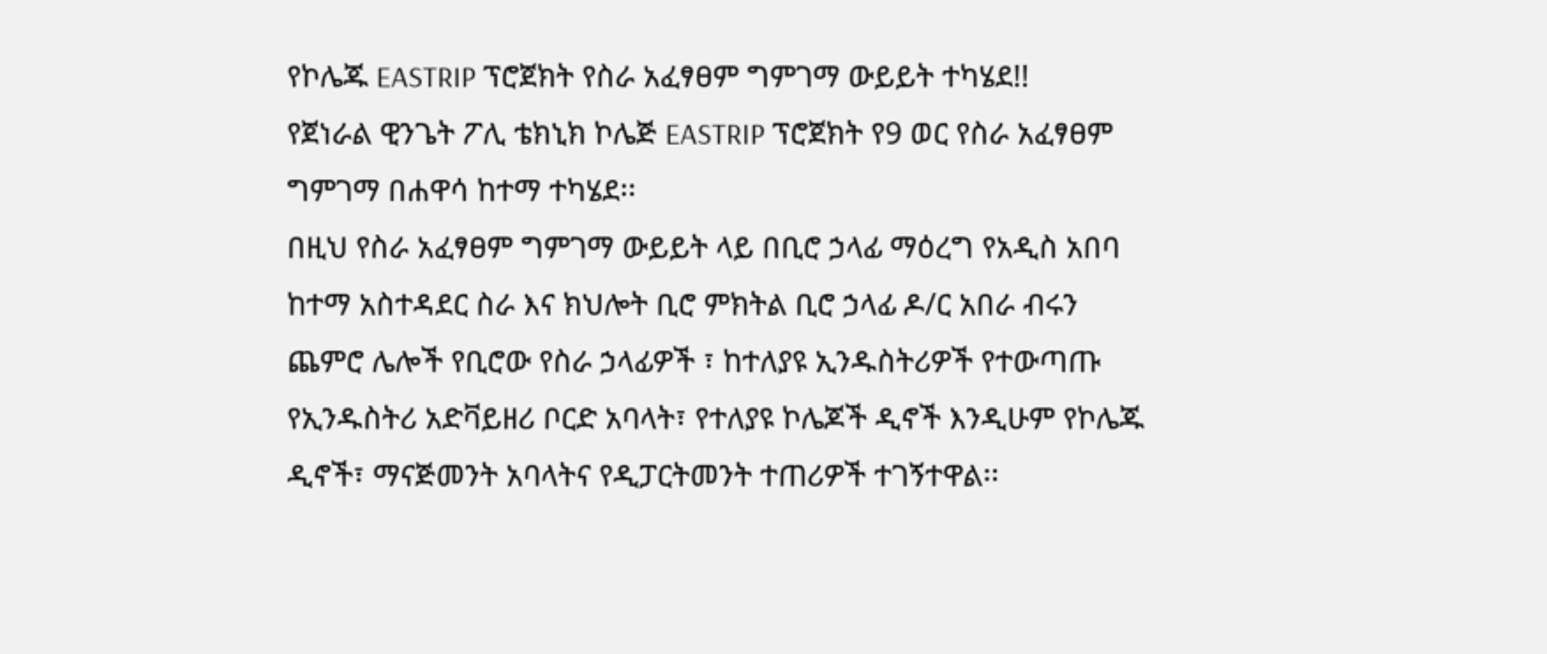የኮሌጁ EASTRIP ፕሮጀክት የስራ አፈፃፀም ግምገማ ውይይት ተካሄደ!!
የጀነራል ዊንጌት ፖሊ ቴክኒክ ኮሌጅ EASTRIP ፕሮጀክት የ9 ወር የስራ አፈፃፀም ግምገማ በሐዋሳ ከተማ ተካሄደ፡፡
በዚህ የስራ አፈፃፀም ግምገማ ውይይት ላይ በቢሮ ኃላፊ ማዕረግ የአዲስ አበባ ከተማ አስተዳደር ስራ እና ክህሎት ቢሮ ምክትል ቢሮ ኃላፊ ዶ/ር አበራ ብሩን ጨምሮ ሌሎች የቢሮው የስራ ኃላፊዎች ፣ ከተለያዩ ኢንዱስትሪዎች የተውጣጡ የኢንዱስትሪ አድቫይዘሪ ቦርድ አባላት፣ የተለያዩ ኮሌጆች ዲኖች እንዲሁም የኮሌጁ ዲኖች፣ ማናጅመንት አባላትና የዲፓርትመንት ተጠሪዎች ተገኝተዋል፡፡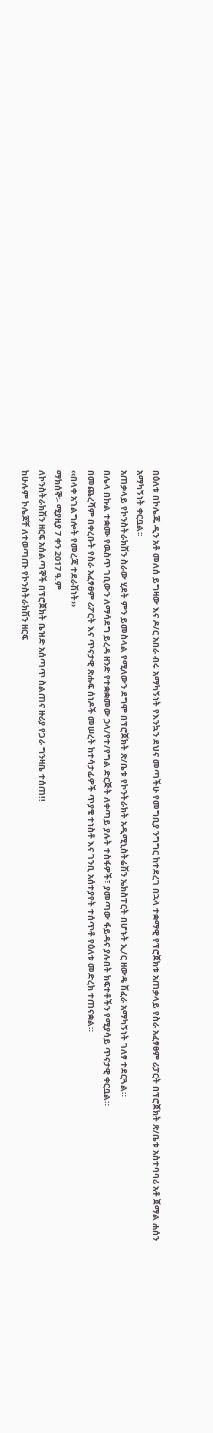በዕለቱ በኮሌጁ ዲን አቶ መለሰ ይግዛው እና ዶ/ር አበራ ብሩ አማካኝነት የእንኳን ደህና መጣችሁ የመግቢያ ንግግር ከተደረገ በኋላ ተቋማዊ የፕሮጀክቱ አጠቃላይ የስራ አፈፃፀም ሪፓርት በፕሮጀክት ጽ/ቤቱ አስተባባሪ አቶ ጀማል ሐሰን አማካኝነት ቀርቧል፡፡
አጠቃላይ የኮንስትራክሽን ስራው ሂደት ምን ይመስላል የሚለውን ደግሞ በፕሮጀክት ጽ/ቤቱ የኮንትራክት አዲሚኒስትሬሽን ኤክስፐርት በሆኑት ኢ/ር ዘውዴ ሽፈራ አማካኝነት ገለፃ ተደርጓል።
በሌላ በኩል ተቋሙ የዉስጥ ገቢውን ለማሳደግ ይረዳ ዘንድ የተቋቋመው ኃላ/የተ/የግል ድርጅት ለቀጣይ ያሉት ተስፋዎች፣ ያመጣው ፋይዳና ያሉበት ክፍተቶችን የሚያሳይ ጥናታዊ ቀርቧል።
በመጨረሻም በቀረቡት የስራ አፈፃፀም ሪፖርት እና ጥናታዊ ጽሑፍ ሰነዶች መሠረት ከተሳታፊዎች ጥያቄ ተነስቶ እና ገንቢ አሰተያየት ተሰጥቶ የዕለቱ መድረክ ተጠናቋል።
‹‹በላቀ አገልግሎት የመረጃ ተደራሽነት››
ማክሰኞ፡- ሚያዚያ 7 ቀን 2017 ዓ.ም
ለኮንስትራክሽን ዘርፍ አሰልጣኞች በፕሮጀክት ቤዝድ አሰጣጥ ስልጠና ዙሪያ የጋራ ግንዛቤ ተሰጠ!!
ከሁሉም ኮሌጆቸ ለተወጣጡ የኮንስትራክሽን ዘርፍ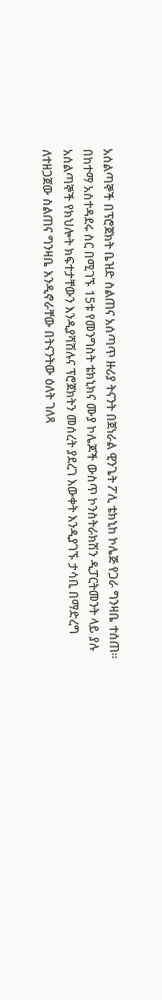አሰልጣኞች በፕሮጀክት ቤዝድ ስልጠና አሰጣጥ ዙሪያ ትናንት በጀነራል ዊንጌት ፖሊ ቴክኒከ ኮሌጅ የጋራ ግንዛቤ ተሰጠ።
በከተማ አስተዳደሩ ስር በሚገኙ 15ቱ የመንግስት ቴክኒክና ሙያ ኮሌጆች ውስጥ ኮንስትራክሽን ዲፓርትመንት ላይ ያሉ አሰልጣኞች የክህሎት ክፍተታቸውን እንዲያሻሽሉና ፕሮጀክትን መሰረት ያደረገ እውቀት እንዲያገኙ ታሳቢ በማድረግ ለተዘጋጀው ስልጠና ግንዛቤ እንዲኖራቸው በትናንትው ዕለት ገለጻ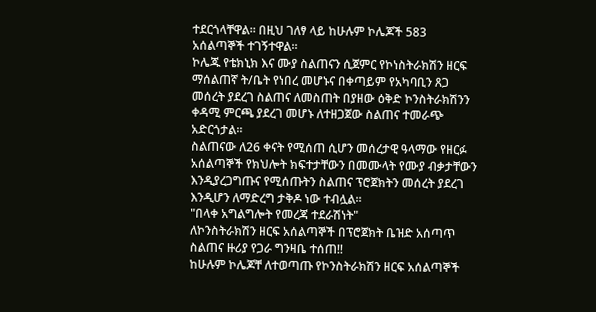ተደርጎላቸዋል። በዚህ ገለፃ ላይ ከሁሉም ኮሌጆች 583 አሰልጣኞች ተገኝተዋል።
ኮሌጁ የቴክኒክ እና ሙያ ስልጠናን ሲጀምር የኮነስትራክሽን ዘርፍ ማሰልጠኛ ት/ቤት የነበረ መሆኑና በቀጣይም የአካባቢን ጸጋ መሰረት ያደረገ ስልጠና ለመስጠት በያዘው ዕቅድ ኮንስትራክሽንን ቀዳሚ ምርጫ ያደረገ መሆኑ ለተዘጋጀው ስልጠና ተመራጭ አድርጎታል።
ስልጠናው ለ26 ቀናት የሚሰጠ ሲሆን መሰረታዊ ዓላማው የዘርፉ አሰልጣኞች የክህሎት ክፍተታቸውን በመሙላት የሙያ ብቃታቸውን እንዲያረጋግጡና የሚሰጡትን ስልጠና ፕሮጀክትን መሰረት ያደረገ እንዲሆን ለማድረግ ታቅዶ ነው ተብሏል።
"በላቀ አግልግሎት የመረጃ ተደራሽነት"
ለኮንስትራክሽን ዘርፍ አሰልጣኞች በፕሮጀክት ቤዝድ አሰጣጥ ስልጠና ዙሪያ የጋራ ግንዛቤ ተሰጠ!!
ከሁሉም ኮሌጆቸ ለተወጣጡ የኮንስትራክሽን ዘርፍ አሰልጣኞች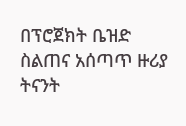በፕሮጀክት ቤዝድ ስልጠና አሰጣጥ ዙሪያ ትናንት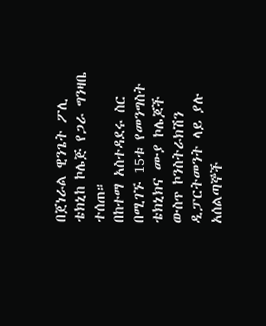በጀነራል ዊንጌት ፖሊ ቴክኒከ ኮሌጅ የጋራ ግንዛቤ ተሰጠ።
በከተማ አስተዳደሩ ስር በሚገኙ 15ቱ የመንግስት ቴክኒክና ሙያ ኮሌጆች ውስጥ ኮንስትራክሽን ዲፓርትመንት ላይ ያሉ አሰልጣኞች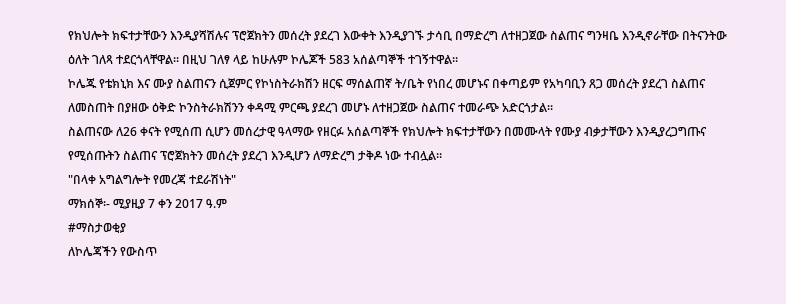የክህሎት ክፍተታቸውን እንዲያሻሽሉና ፕሮጀክትን መሰረት ያደረገ እውቀት እንዲያገኙ ታሳቢ በማድረግ ለተዘጋጀው ስልጠና ግንዛቤ እንዲኖራቸው በትናንትው ዕለት ገለጻ ተደርጎላቸዋል። በዚህ ገለፃ ላይ ከሁሉም ኮሌጆች 583 አሰልጣኞች ተገኝተዋል።
ኮሌጁ የቴክኒክ እና ሙያ ስልጠናን ሲጀምር የኮነስትራክሽን ዘርፍ ማሰልጠኛ ት/ቤት የነበረ መሆኑና በቀጣይም የአካባቢን ጸጋ መሰረት ያደረገ ስልጠና ለመስጠት በያዘው ዕቅድ ኮንስትራክሽንን ቀዳሚ ምርጫ ያደረገ መሆኑ ለተዘጋጀው ስልጠና ተመራጭ አድርጎታል።
ስልጠናው ለ26 ቀናት የሚሰጠ ሲሆን መሰረታዊ ዓላማው የዘርፉ አሰልጣኞች የክህሎት ክፍተታቸውን በመሙላት የሙያ ብቃታቸውን እንዲያረጋግጡና የሚሰጡትን ስልጠና ፕሮጀክትን መሰረት ያደረገ እንዲሆን ለማድረግ ታቅዶ ነው ተብሏል።
"በላቀ አግልግሎት የመረጃ ተደራሽነት"
ማክሰኞ፡- ሚያዚያ 7 ቀን 2017 ዓ.ም
#ማስታወቂያ
ለኮሌጃችን የውስጥ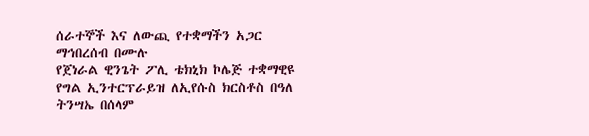ሰራተኞች እና ለውጪ የተቋማችን አጋር ማኅበረሰብ በሙሉ
የጀነራል ዊንጌት ፖሊ ቴክኒክ ኮሌጅ ተቋማዊዩ የግል ኢንተርፕራይዝ ለኢየሱስ ክርስቶስ በዓለ ትንሣኤ በሰላም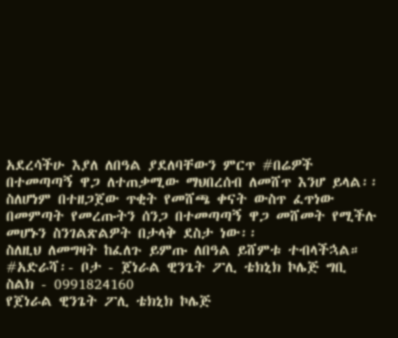አደረሳችሁ እያለ ለበዓል ያደለባቸውን ምርጥ #በሬዎች በተመጣጣኝ ዋጋ ለተጠቃሚው ማህበረሰብ ለመሸጥ እንሆ ይላል፡፡
ስለሆነም በተዘጋጀው ጥቂት የመሸጫ ቀናት ውስጥ ፈጥነው በመምጣት የመረጡትን ሰንጋ በተመጣጣኝ ዋጋ መሸመት የሚችሉ መሆኑን ስንገልጽልዎት በታላቅ ደስታ ነው፡፡
ስለዚህ ለመግዛት ከፈለጉ ይምጡ ለበዓል ይሸምቱ ተብላችኋል።
#አድራሻ፡- ቦታ - ጀነራል ዊንጌት ፖሊ ቴክኒክ ኮሌጅ ግቢ
ስልክ - 0991824160
የጀነራል ዊንጌት ፖሊ ቴክኒክ ኮሌጅ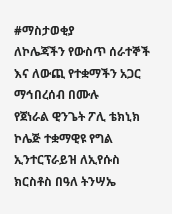#ማስታወቂያ
ለኮሌጃችን የውስጥ ሰራተኞች እና ለውጪ የተቋማችን አጋር ማኅበረሰብ በሙሉ
የጀነራል ዊንጌት ፖሊ ቴክኒክ ኮሌጅ ተቋማዊዩ የግል ኢንተርፕራይዝ ለኢየሱስ ክርስቶስ በዓለ ትንሣኤ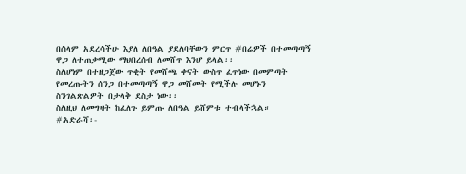በሰላም አደረሳችሁ እያለ ለበዓል ያደለባቸውን ምርጥ #በሬዎች በተመጣጣኝ ዋጋ ለተጠቃሚው ማህበረሰብ ለመሸጥ እንሆ ይላል፡፡
ስለሆነም በተዘጋጀው ጥቂት የመሸጫ ቀናት ውስጥ ፈጥነው በመምጣት የመረጡትን ሰንጋ በተመጣጣኝ ዋጋ መሸመት የሚችሉ መሆኑን ስንገልጽልዎት በታላቅ ደስታ ነው፡፡
ስለዚህ ለመግዛት ከፈለጉ ይምጡ ለበዓል ይሸምቱ ተብላችኋል።
#አድራሻ፡-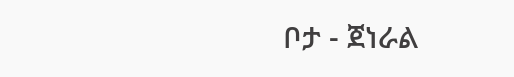ቦታ - ጀነራል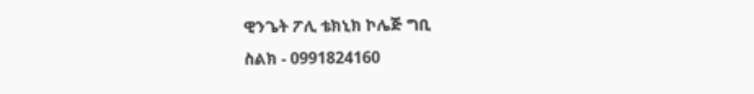ዊንጌት ፖሊ ቴክኒክ ኮሌጅ ግቢ
ስልክ - 0991824160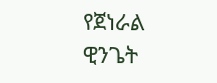የጀነራል ዊንጌት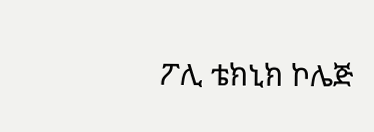ፖሊ ቴክኒክ ኮሌጅ